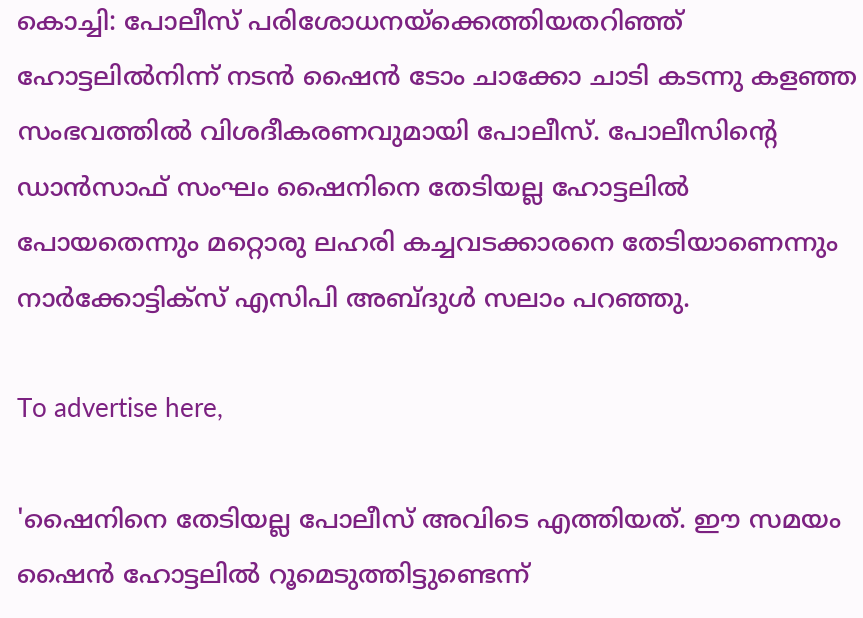കൊച്ചി: പോലീസ് പരിശോധനയ്‌ക്കെത്തിയതറിഞ്ഞ് ഹോട്ടലില്‍നിന്ന് നടന്‍ ഷൈന്‍ ടോം ചാക്കോ ചാടി കടന്നു കളഞ്ഞ സംഭവത്തില്‍ വിശദീകരണവുമായി പോലീസ്. പോലീസിന്റെ ഡാന്‍സാഫ് സംഘം ഷൈനിനെ തേടിയല്ല ഹോട്ടലില്‍ പോയതെന്നും മറ്റൊരു ലഹരി കച്ചവടക്കാരനെ തേടിയാണെന്നും നാര്‍ക്കോട്ടിക്‌സ് എസിപി അബ്ദുള്‍ സലാം പറഞ്ഞു.

To advertise here,

'ഷൈനിനെ തേടിയല്ല പോലീസ് അവിടെ എത്തിയത്. ഈ സമയം ഷൈന്‍ ഹോട്ടലില്‍ റൂമെടുത്തിട്ടുണ്ടെന്ന്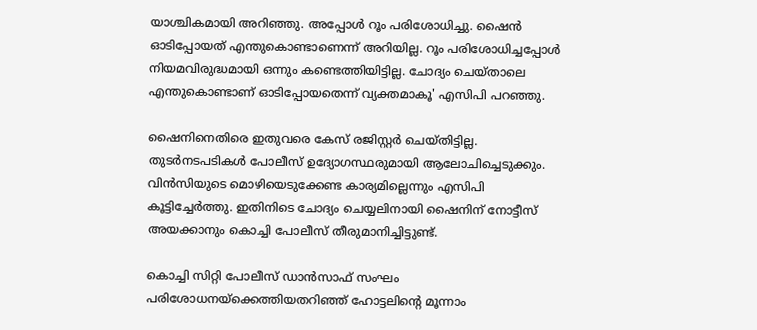യാശ്ചികമായി അറിഞ്ഞു. അപ്പോള്‍ റൂം പരിശോധിച്ചു. ഷൈന്‍ ഓടിപ്പോയത് എന്തുകൊണ്ടാണെന്ന് അറിയില്ല. റൂം പരിശോധിച്ചപ്പോള്‍ നിയമവിരുദ്ധമായി ഒന്നും കണ്ടെത്തിയിട്ടില്ല. ചോദ്യം ചെയ്താലെ എന്തുകൊണ്ടാണ് ഓടിപ്പോയതെന്ന് വ്യക്തമാകൂ' എസിപി പറഞ്ഞു.

ഷൈനിനെതിരെ ഇതുവരെ കേസ് രജിസ്റ്റര്‍ ചെയ്തിട്ടില്ല. തുടര്‍നടപടികള്‍ പോലീസ് ഉദ്യോഗസ്ഥരുമായി ആലോചിച്ചെടുക്കും. വിന്‍സിയുടെ മൊഴിയെടുക്കേണ്ട കാര്യമില്ലെന്നും എസിപി കൂട്ടിച്ചേര്‍ത്തു. ഇതിനിടെ ചോദ്യം ചെയ്യലിനായി ഷൈനിന് നോട്ടീസ് അയക്കാനും കൊച്ചി പോലീസ് തീരുമാനിച്ചിട്ടുണ്ട്.

കൊച്ചി സിറ്റി പോലീസ് ഡാന്‍സാഫ് സംഘം പരിശോധനയ്‌ക്കെത്തിയതറിഞ്ഞ് ഹോട്ടലിന്റെ മൂന്നാം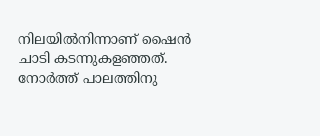നിലയില്‍നിന്നാണ് ഷൈന്‍ ചാടി കടന്നുകളഞ്ഞത്. നോര്‍ത്ത് പാലത്തിനു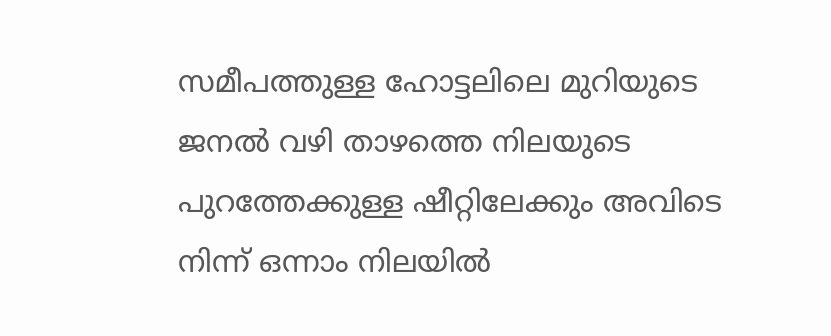സമീപത്തുള്ള ഹോട്ടലിലെ മുറിയുടെ ജനല്‍ വഴി താഴത്തെ നിലയുടെ പുറത്തേക്കുള്ള ഷീറ്റിലേക്കും അവിടെ നിന്ന് ഒന്നാം നിലയില്‍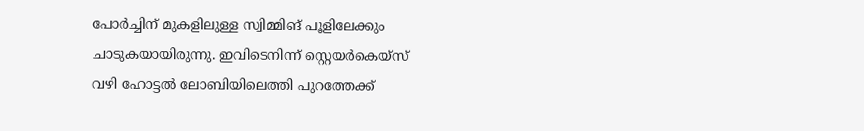പോര്‍ച്ചിന് മുകളിലുള്ള സ്വിമ്മിങ് പൂളിലേക്കും ചാടുകയായിരുന്നു. ഇവിടെനിന്ന് സ്റ്റെയര്‍കെയ്‌സ് വഴി ഹോട്ടല്‍ ലോബിയിലെത്തി പുറത്തേക്ക്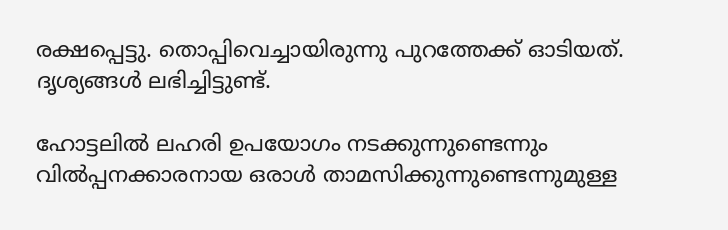രക്ഷപ്പെട്ടു. തൊപ്പിവെച്ചായിരുന്നു പുറത്തേക്ക് ഓടിയത്. ദൃശ്യങ്ങള്‍ ലഭിച്ചിട്ടുണ്ട്.

ഹോട്ടലില്‍ ലഹരി ഉപയോഗം നടക്കുന്നുണ്ടെന്നും വില്‍പ്പനക്കാരനായ ഒരാള്‍ താമസിക്കുന്നുണ്ടെന്നുമുള്ള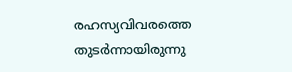രഹസ്യവിവരത്തെ തുടര്‍ന്നായിരുന്നു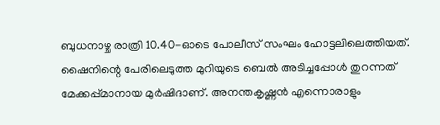ബുധനാഴ്ച രാത്രി 10.40-ഓടെ പോലീസ് സംഘം ഹോട്ടലിലെത്തിയത്. ഷൈനിന്റെ പേരിലെടുത്ത മുറിയുടെ ബെല്‍ അടിച്ചപ്പോള്‍ തുറന്നത് മേക്കപ്പ്മാനായ മുര്‍ഷിദാണ്. അനന്തകൃഷ്ണന്‍ എന്നൊരാളും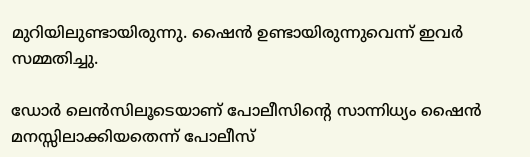മുറിയിലുണ്ടായിരുന്നു. ഷൈന്‍ ഉണ്ടായിരുന്നുവെന്ന് ഇവര്‍ സമ്മതിച്ചു.

ഡോര്‍ ലെന്‍സിലൂടെയാണ് പോലീസിന്റെ സാന്നിധ്യം ഷൈന്‍ മനസ്സിലാക്കിയതെന്ന് പോലീസ്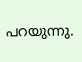പറയുന്നു.